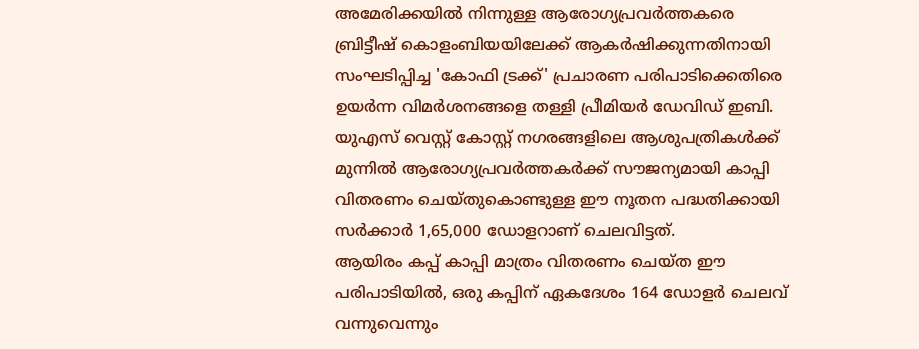അമേരിക്കയിൽ നിന്നുള്ള ആരോഗ്യപ്രവർത്തകരെ ബ്രിട്ടീഷ് കൊളംബിയയിലേക്ക് ആകർഷിക്കുന്നതിനായി സംഘടിപ്പിച്ച 'കോഫി ട്രക്ക്' പ്രചാരണ പരിപാടിക്കെതിരെ ഉയർന്ന വിമർശനങ്ങളെ തള്ളി പ്രീമിയർ ഡേവിഡ് ഇബി. യുഎസ് വെസ്റ്റ് കോസ്റ്റ് നഗരങ്ങളിലെ ആശുപത്രികൾക്ക് മുന്നിൽ ആരോഗ്യപ്രവർത്തകർക്ക് സൗജന്യമായി കാപ്പി വിതരണം ചെയ്തുകൊണ്ടുള്ള ഈ നൂതന പദ്ധതിക്കായി സർക്കാർ 1,65,000 ഡോളറാണ് ചെലവിട്ടത്.
ആയിരം കപ്പ് കാപ്പി മാത്രം വിതരണം ചെയ്ത ഈ പരിപാടിയിൽ, ഒരു കപ്പിന് ഏകദേശം 164 ഡോളർ ചെലവ് വന്നുവെന്നും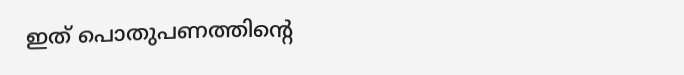ഇത് പൊതുപണത്തിൻ്റെ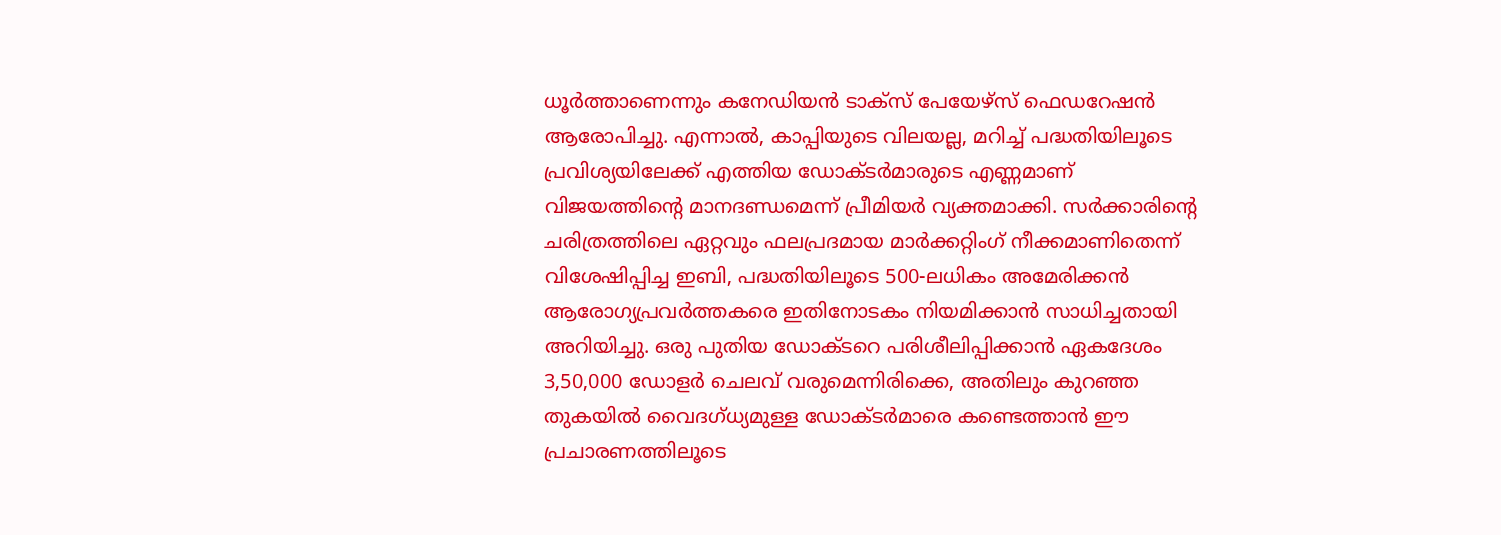ധൂർത്താണെന്നും കനേഡിയൻ ടാക്സ് പേയേഴ്സ് ഫെഡറേഷൻ ആരോപിച്ചു. എന്നാൽ, കാപ്പിയുടെ വിലയല്ല, മറിച്ച് പദ്ധതിയിലൂടെ പ്രവിശ്യയിലേക്ക് എത്തിയ ഡോക്ടർമാരുടെ എണ്ണമാണ് വിജയത്തിൻ്റെ മാനദണ്ഡമെന്ന് പ്രീമിയർ വ്യക്തമാക്കി. സർക്കാരിൻ്റെ ചരിത്രത്തിലെ ഏറ്റവും ഫലപ്രദമായ മാർക്കറ്റിംഗ് നീക്കമാണിതെന്ന് വിശേഷിപ്പിച്ച ഇബി, പദ്ധതിയിലൂടെ 500-ലധികം അമേരിക്കൻ ആരോഗ്യപ്രവർത്തകരെ ഇതിനോടകം നിയമിക്കാൻ സാധിച്ചതായി അറിയിച്ചു. ഒരു പുതിയ ഡോക്ടറെ പരിശീലിപ്പിക്കാൻ ഏകദേശം 3,50,000 ഡോളർ ചെലവ് വരുമെന്നിരിക്കെ, അതിലും കുറഞ്ഞ തുകയിൽ വൈദഗ്ധ്യമുള്ള ഡോക്ടർമാരെ കണ്ടെത്താൻ ഈ പ്രചാരണത്തിലൂടെ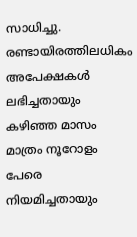സാധിച്ചു. രണ്ടായിരത്തിലധികം അപേക്ഷകൾ ലഭിച്ചതായും കഴിഞ്ഞ മാസം മാത്രം നൂറോളം പേരെ നിയമിച്ചതായും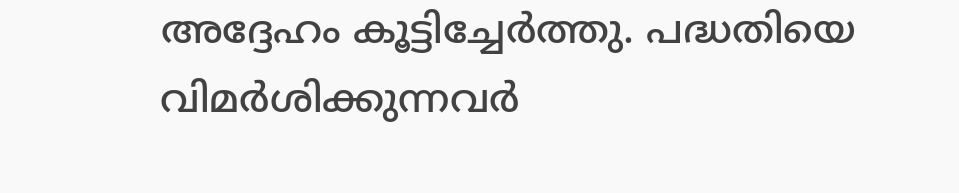അദ്ദേഹം കൂട്ടിച്ചേർത്തു. പദ്ധതിയെ വിമർശിക്കുന്നവർ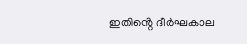ഇതിൻ്റെ ദീർഘകാല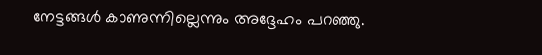നേട്ടങ്ങൾ കാണുന്നില്ലെന്നും അദ്ദേഹം പറഞ്ഞു.